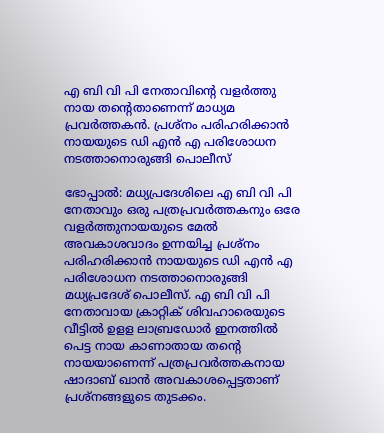എ ബി വി പി നേതാവിന്റെ വളർത്തു നായ തന്റെതാണെന്ന് മാധ്യമ പ്രവർത്തകൻ. പ്രശ്നം പരിഹരിക്കാൻ നായയുടെ ഡി എൻ എ പരിശോധന നടത്താനൊരുങ്ങി പൊലീസ്

ഭോപ്പാൽ: മധ്യപ്രദേശിലെ എ ബി വി പി നേതാവും ഒരു പത്രപ്രവർത്തകനും ഒരേ വളർത്തുനായയുടെ മേൽ അവകാശവാദം ഉന്നയിച്ച പ്രശ്നം പരിഹരിക്കാൻ നായയുടെ ഡി എൻ എ പരിശോധന നടത്താനൊരുങ്ങി മധ്യപ്രദേശ് പൊലീസ്. എ ബി വി പി നേതാവായ ക്രാറ്റിക് ശിവഹാരെയുടെ വീട്ടിൽ ഉളള ലാബ്രഡോർ ഇനത്തിൽ പെട്ട നായ കാണാതായ തന്റെ നായയാണെന്ന് പത്രപ്രവർത്തകനായ ഷാദാബ് ഖാൻ അവകാശപ്പെട്ടതാണ് പ്രശ്നങ്ങളുടെ തുടക്കം.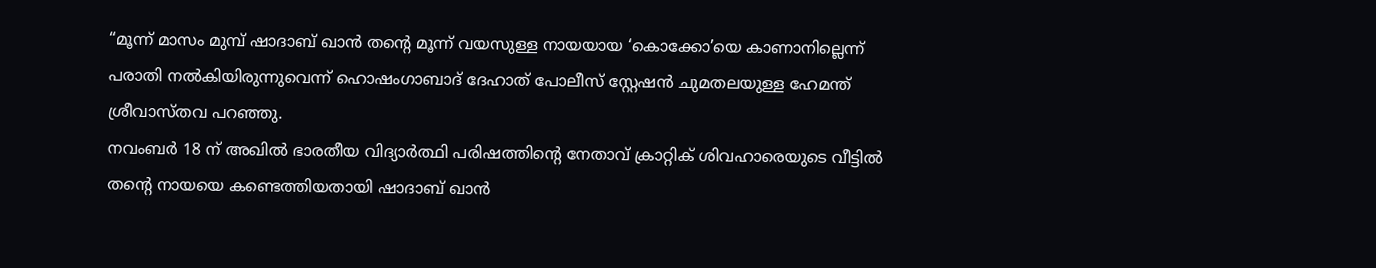“മൂന്ന് മാസം മുമ്പ് ഷാദാബ് ഖാൻ തന്റെ മൂന്ന് വയസുള്ള നായയായ ‘കൊക്കോ’യെ കാണാനില്ലെന്ന് പരാതി നൽകിയിരുന്നുവെന്ന് ഹൊഷംഗാബാദ് ദേഹാത് പോലീസ് സ്റ്റേഷൻ ചുമതലയുള്ള ഹേമന്ത് ശ്രീവാസ്തവ പറഞ്ഞു.
നവംബർ 18 ന് അഖിൽ ഭാരതീയ വിദ്യാർത്ഥി പരിഷത്തിന്റെ നേതാവ് ക്രാറ്റിക് ശിവഹാരെയുടെ വീട്ടിൽ തന്റെ നായയെ കണ്ടെത്തിയതായി ഷാദാബ് ഖാൻ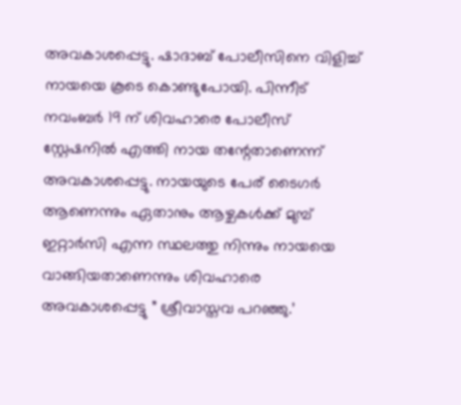അവകാശപ്പെട്ടു. ഷാദാബ് പോലീസിനെ വിളിച്ച് നായയെ കൂടെ കൊണ്ടുപോയി. പിന്നീട് നവംബർ 19 ന് ശിവഹാരെ പോലീസ് സ്റ്റേഷനിൽ എത്തി നായ തന്റേതാണെന്ന് അവകാശപ്പെട്ടു. നായയുടെ പേര് ടൈഗർ ആണെന്നും ഏതാനും ആഴ്ചകൾക്ക് മുമ്പ് ഇറ്റാർസി എന്ന സ്ഥലത്തു നിന്നും നായയെ വാങ്ങിയതാണെന്നും ശിവഹാരെ അവകാശപ്പെട്ടു ” ശ്രീവാസ്തവ പറഞ്ഞു.’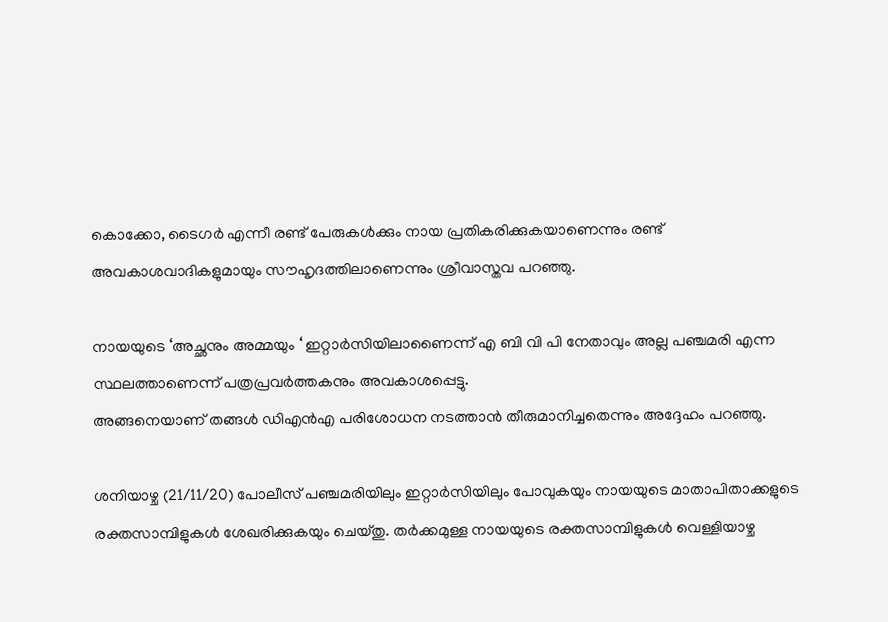കൊക്കോ, ടൈഗർ എന്നീ രണ്ട് പേരുകൾക്കും നായ പ്രതികരിക്കുകയാണെന്നും രണ്ട് അവകാശവാദികളുമായും സൗഹൃദത്തിലാണെന്നും ശ്രീവാസ്തവ പറഞ്ഞു.

നായയുടെ ‘അച്ഛനും അമ്മയും ‘ ഇറ്റാർസിയിലാണൈന്ന് എ ബി വി പി നേതാവും അല്ല പഞ്ചമരി എന്ന സ്ഥലത്താണെന്ന് പത്രപ്രവർത്തകനും അവകാശപ്പെട്ടു.
അങ്ങനെയാണ് തങ്ങൾ ഡിഎൻ‌എ പരിശോധന നടത്താൻ തീരുമാനിച്ചതെന്നും അദ്ദേഹം പറഞ്ഞു.

ശനിയാഴ്ച (21/11/20) പോലീസ് പഞ്ചമരിയിലും ഇറ്റാർസിയിലും പോവുകയും നായയുടെ മാതാപിതാക്കളുടെ രക്തസാമ്പിളുകൾ ശേഖരിക്കുകയും ചെയ്തു. തർക്കമുള്ള നായയുടെ രക്തസാമ്പിളുകൾ വെള്ളിയാഴ്ച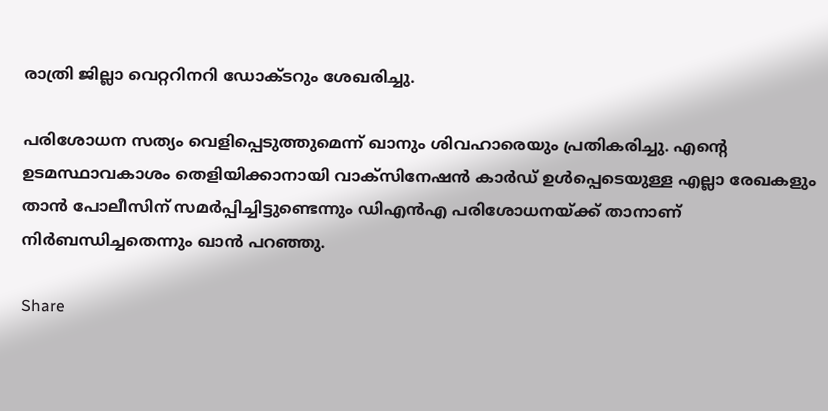രാത്രി ജില്ലാ വെറ്ററിനറി ഡോക്ടറും ശേഖരിച്ചു.

പരിശോധന സത്യം വെളിപ്പെടുത്തുമെന്ന് ഖാനും ശിവഹാരെയും പ്രതികരിച്ചു. എന്റെ ഉടമസ്ഥാവകാശം തെളിയിക്കാനായി വാക്സിനേഷൻ കാർഡ് ഉൾപ്പെടെയുള്ള എല്ലാ രേഖകളും താൻ പോലീസിന് സമർപ്പിച്ചിട്ടുണ്ടെന്നും ഡിഎൻഎ പരിശോധനയ്ക്ക് താനാണ് നിർബന്ധിച്ചതെന്നും ഖാൻ പറഞ്ഞു.

Share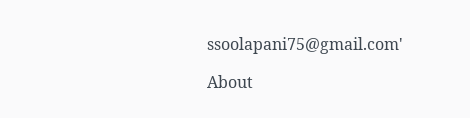ssoolapani75@gmail.com'

About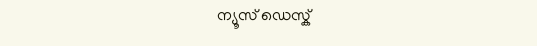ന്യൂസ് ഡെസ്ക്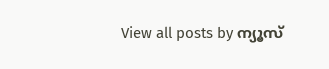View all posts by ന്യൂസ്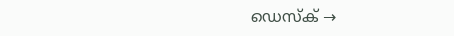ഡെസ്ക് →